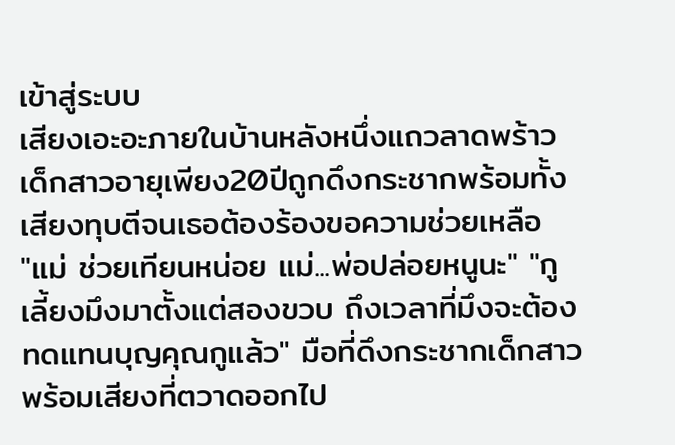เข้าสู่ระบบ
เสียงเอะอะภายในบ้านหลังหนึ่งแถวลาดพร้าว เด็กสาวอายุเพียง20ปีถูกดึงกระชากพร้อมทั้งเสียงทุบตีจนเธอต้องร้องขอความช่วยเหลือ
"แม่ ช่วยเทียนหน่อย แม่...พ่อปล่อยหนูนะ" "กูเลี้ยงมึงมาตั้งแต่สองขวบ ถึงเวลาที่มึงจะต้องทดแทนบุญคุณกูแล้ว" มือที่ดึงกระชากเด็กสาว พร้อมเสียงที่ตวาดออกไป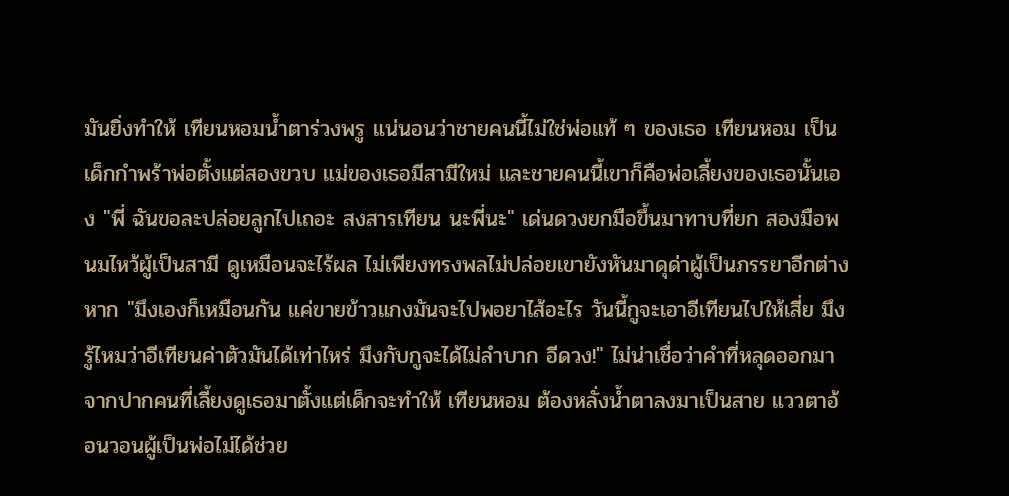มันยิ่งทำให้ เทียนหอมน้ำตาร่วงพรู แน่นอนว่าชายคนนี้ไม่ใช่พ่อแท้ ๆ ของเธอ เทียนหอม เป็นเด็กกำพร้าพ่อตั้งแต่สองขวบ แม่ของเธอมีสามีใหม่ และชายคนนี้เขาก็คือพ่อเลี้ยงของเธอนั้นเอง "พี่ ฉันขอละปล่อยลูกไปเถอะ สงสารเทียน นะพี่นะ" เด่นดวงยกมือขึ้นมาทาบที่ยก สองมือพนมไหว้ผู้เป็นสามี ดูเหมือนจะไร้ผล ไม่เพียงทรงพลไม่ปล่อยเขายังหันมาดุด่าผู้เป็นภรรยาอีกต่างหาก "มึงเองก็เหมือนกัน แค่ขายข้าวแกงมันจะไปพอยาไส้อะไร วันนี้กูจะเอาอีเทียนไปให้เสี่ย มึงรู้ไหมว่าอีเทียนค่าตัวมันได้เท่าไหร่ มึงกับกูจะได้ไม่ลำบาก อีดวง!" ไม่น่าเชื่อว่าคำที่หลุดออกมาจากปากคนที่เลี้ยงดูเธอมาตั้งแต่เด็กจะทำให้ เทียนหอม ต้องหลั่งน้ำตาลงมาเป็นสาย แววตาอ้อนวอนผู้เป็นพ่อไม่ได้ช่วย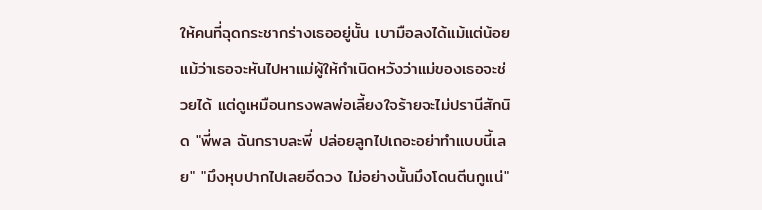ให้คนที่ฉุดกระชากร่างเธออยู่นั้น เบามือลงได้แม้แต่น้อย แม้ว่าเธอจะหันไปหาแม่ผู้ให้กำเนิดหวังว่าแม่ของเธอจะช่วยได้ แต่ดูเหมือนทรงพลพ่อเลี้ยงใจร้ายจะไม่ปรานีสักนิด "พี่พล ฉันกราบละพี่ ปล่อยลูกไปเถอะอย่าทำแบบนี้เลย" "มึงหุบปากไปเลยอีดวง ไม่อย่างนั้นมึงโดนตีนกูแน่"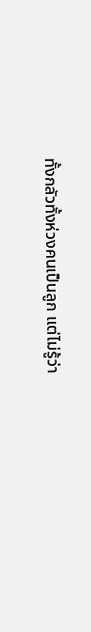ทั้งกลัวทั้งห่วงคนเป็นลูก แต่ไม่รู้ว่า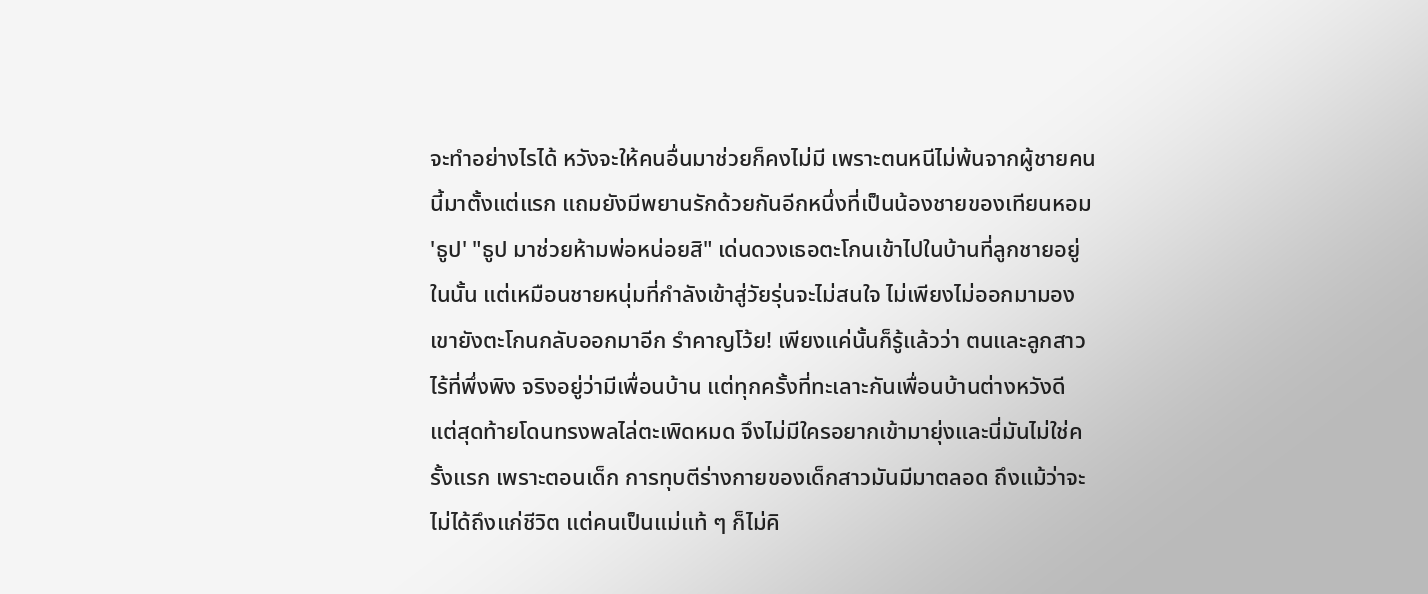จะทำอย่างไรได้ หวังจะให้คนอื่นมาช่วยก็คงไม่มี เพราะตนหนีไม่พ้นจากผู้ชายคนนี้มาตั้งแต่แรก แถมยังมีพยานรักด้วยกันอีกหนึ่งที่เป็นน้องชายของเทียนหอม 'ธูป' "ธูป มาช่วยห้ามพ่อหน่อยสิ" เด่นดวงเธอตะโกนเข้าไปในบ้านที่ลูกชายอยู่ในนั้น แต่เหมือนชายหนุ่มที่กำลังเข้าสู่วัยรุ่นจะไม่สนใจ ไม่เพียงไม่ออกมามอง เขายังตะโกนกลับออกมาอีก รำคาญโว้ย! เพียงแค่นั้นก็รู้แล้วว่า ตนและลูกสาวไร้ที่พึ่งพิง จริงอยู่ว่ามีเพื่อนบ้าน แต่ทุกครั้งที่ทะเลาะกันเพื่อนบ้านต่างหวังดี แต่สุดท้ายโดนทรงพลไล่ตะเพิดหมด จึงไม่มีใครอยากเข้ามายุ่งและนี่มันไม่ใช่ครั้งแรก เพราะตอนเด็ก การทุบตีร่างกายของเด็กสาวมันมีมาตลอด ถึงแม้ว่าจะไม่ได้ถึงแก่ชีวิต แต่คนเป็นแม่แท้ ๆ ก็ไม่คิ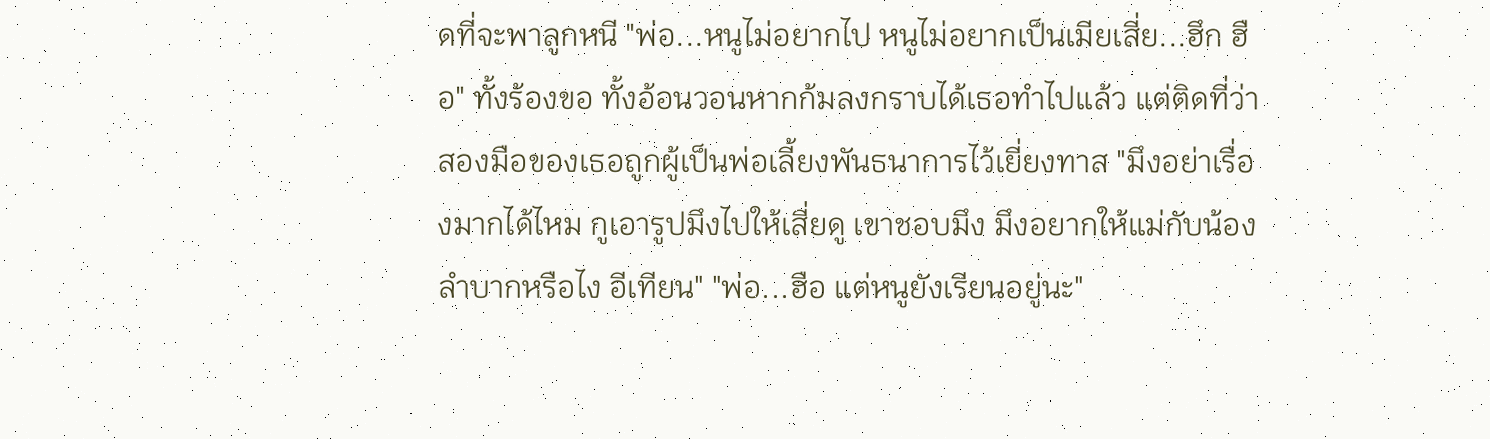ดที่จะพาลูกหนี "พ่อ...หนูไม่อยากไป หนูไม่อยากเป็นเมียเสี่ย...ฮึก ฮือ" ทั้งร้องขอ ทั้งอ้อนวอนหากก้มลงกราบได้เธอทำไปแล้ว แต่ติดที่ว่าสองมือของเธอถูกผู้เป็นพ่อเลี้ยงพันธนาการไว้เยี่ยงทาส "มึงอย่าเรื่องมากได้ไหม กูเอารูปมึงไปให้เสี่ยดู เขาชอบมึง มึงอยากให้แม่กับน้องลำบากหรือไง อีเทียน" "พ่อ...ฮือ แต่หนูยังเรียนอยู่นะ"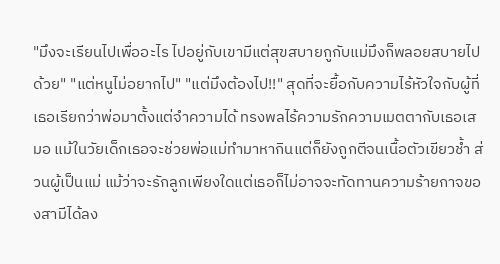"มึงจะเรียนไปเพื่ออะไร ไปอยู่กับเขามีแต่สุขสบายกูกับแม่มึงก็พลอยสบายไปด้วย" "แต่หนูไม่อยากไป" "แต่มึงต้องไป!!" สุดที่จะยื้อกับความไร้หัวใจกับผู้ที่เธอเรียกว่าพ่อมาตั้งแต่จำความได้ ทรงพลไร้ความรักความเมตตากับเธอเสมอ แม้ในวัยเด็กเธอจะช่วยพ่อแม่ทำมาหากินแต่ก็ยังถูกตีจนเนื้อตัวเขียวช้ำ ส่วนผู้เป็นแม่ แม้ว่าจะรักลูกเพียงใดแต่เธอก็ไม่อาจจะทัดทานความร้ายกาจของสามีได้ลง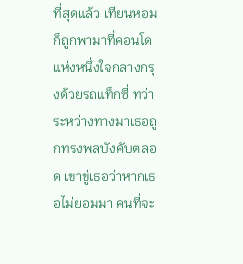ที่สุดแล้ว เทียนหอมก็ถูกพามาที่คอนโดแห่งหนึ่งใจกลางกรุงด้วยรถแท็กซี่ ทว่าระหว่างทางมาเธอถูกทรงพลบังคับตลอด เขาขู่เธอว่าหากเธอไม่ยอมมา คนที่จะ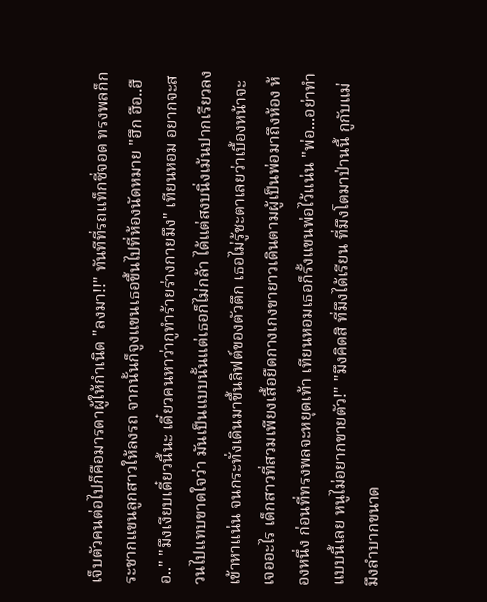เจ็บตัวคนต่อไปก็คือมารดาผู้ให้กำเนิด "ลงมา!!" ทันทีที่รถแท็กซี่จอด ทรงพลก็กระชากแขนลูกสาวให้ลงรถ จากนั้นก็จูงแขนเธอขึ้นไปที่ห้องนัดหมาย "ฮึก ฮือ..ฮือ.." "มึงเงียบเดี๋ยวนี้นะ เดี๋ยวคนหาว่ากูทำร้ายร่างกายมึง" เทียนหอม อยากจะสวนไปแทบขาดใจว่า มันเป็นแบบนั้นแต่เธอก็ไม่กล้า ได้แต่สงบนิ่งเม้นปากเรียวลงเข้าหาแน่น จนกระทั่งเดินมาขึ้นลิฟต์ของตัวตึก เธอไม่รู้ชะตาเลยว่าเบื้องหน้าจะเจออะไร เด็กสาวที่สวมเพียงเสื้อยืดกางเกงขายาวเดินตามผู้เป็นพ่อมาถึงห้อง ห้องหนึ่ง ก่อนที่ทรงพลจะหยุดเท้า เทียนหอมเธอก็รั้งแขนพ่อไว้แน่น "พ่อ...อย่าทำแบบนี้เลย หนูไม่อยากขายตัว!" "มึงคิดสิ ที่มึงได้เรียน ที่มึงโตมาป่านนี้ กูกับแม่มึงลำบากขนาด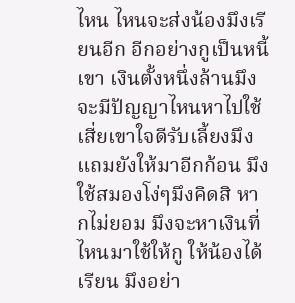ไหน ไหนจะส่งน้องมึงเรียนอีก อีกอย่างกูเป็นหนี้เขา เงินตั้งหนึ่งล้านมึงจะมีปัญญาไหนหาไปใช้ เสี่ยเขาใจดีรับเลี้ยงมึงแถมยังให้มาอีกก้อน มึงใช้สมองโง่ๆมึงคิดสิ หากไม่ยอม มึงจะหาเงินที่ไหนมาใช้ให้กู ให้น้องได้เรียน มึงอย่า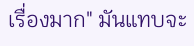เรื่องมาก" มันแทบจะ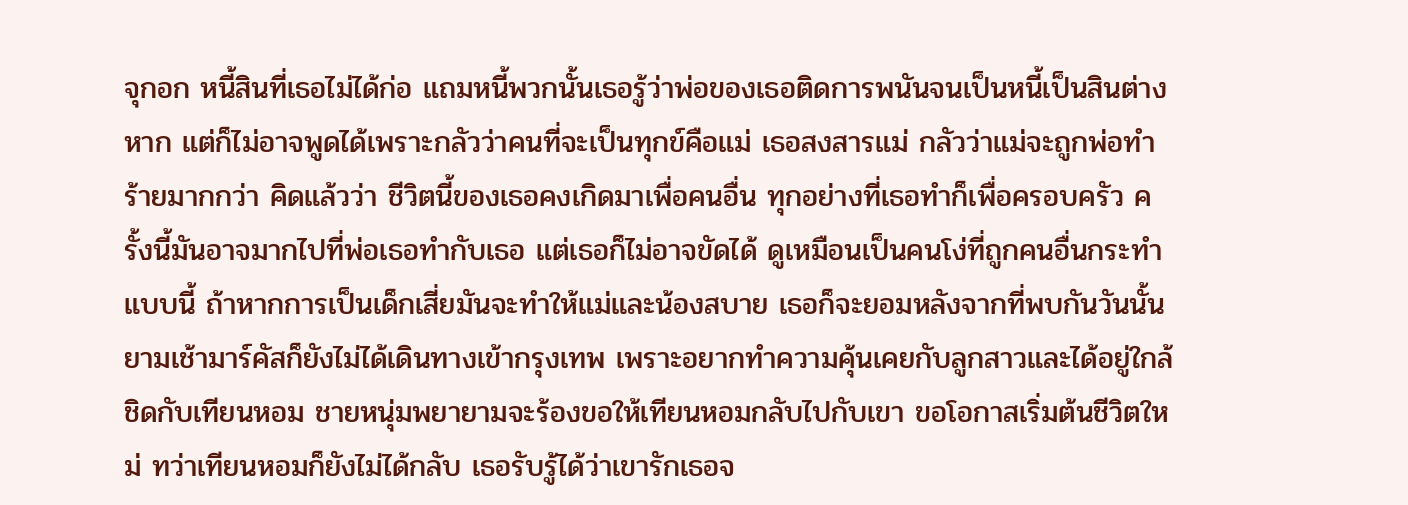จุกอก หนี้สินที่เธอไม่ได้ก่อ แถมหนี้พวกนั้นเธอรู้ว่าพ่อของเธอติดการพนันจนเป็นหนี้เป็นสินต่างหาก แต่ก็ไม่อาจพูดได้เพราะกลัวว่าคนที่จะเป็นทุกข์คือแม่ เธอสงสารแม่ กลัวว่าแม่จะถูกพ่อทำร้ายมากกว่า คิดแล้วว่า ชีวิตนี้ของเธอคงเกิดมาเพื่อคนอื่น ทุกอย่างที่เธอทำก็เพื่อครอบครัว ครั้งนี้มันอาจมากไปที่พ่อเธอทำกับเธอ แต่เธอก็ไม่อาจขัดได้ ดูเหมือนเป็นคนโง่ที่ถูกคนอื่นกระทำแบบนี้ ถ้าหากการเป็นเด็กเสี่ยมันจะทำให้แม่และน้องสบาย เธอก็จะยอมหลังจากที่พบกันวันนั้น ยามเช้ามาร์คัสก็ยังไม่ได้เดินทางเข้ากรุงเทพ เพราะอยากทำความคุ้นเคยกับลูกสาวและได้อยู่ใกล้ชิดกับเทียนหอม ชายหนุ่มพยายามจะร้องขอให้เทียนหอมกลับไปกับเขา ขอโอกาสเริ่มต้นชีวิตใหม่ ทว่าเทียนหอมก็ยังไม่ได้กลับ เธอรับรู้ได้ว่าเขารักเธอจ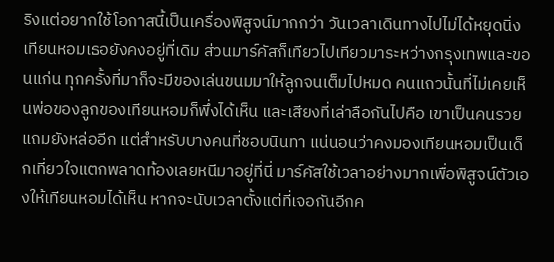ริงแต่อยากใช้โอกาสนี้เป็นเครื่องพิสูจน์มากกว่า วันเวลาเดินทางไปไม่ได้หยุดนิ่งเทียนหอมเธอยังคงอยู่ที่เดิม ส่วนมาร์คัสก็เทียวไปเทียวมาระหว่างกรุงเทพและขอนแก่น ทุกครั้งที่มาก็จะมีของเล่นขนมมาให้ลูกจนเต็มไปหมด คนแถวนั้นที่ไม่เคยเห็นพ่อของลูกของเทียนหอมก็พึ่งได้เห็น และเสียงที่เล่าลือกันไปคือ เขาเป็นคนรวย แถมยังหล่ออีก แต่สำหรับบางคนที่ชอบนินทา แน่นอนว่าคงมองเทียนหอมเป็นเด็กเที่ยวใจแตกพลาดท้องเลยหนีมาอยู่ที่นี่ มาร์คัสใช้เวลาอย่างมากเพื่อพิสูจน์ตัวเองให้เทียนหอมได้เห็น หากจะนับเวลาตั้งแต่ที่เจอกันอีกค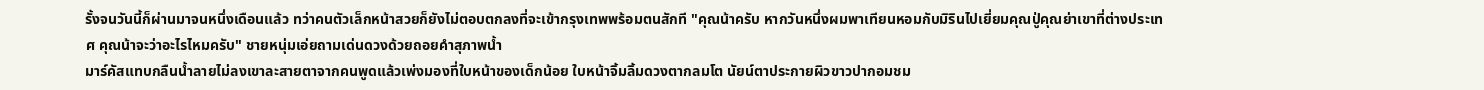รั้งจนวันนี้ก็ผ่านมาจนหนึ่งเดือนแล้ว ทว่าคนตัวเล็กหน้าสวยก็ยังไม่ตอบตกลงที่จะเข้ากรุงเทพพร้อมตนสักที "คุณน้าครับ หากวันหนึ่งผมพาเทียนหอมกับมิรินไปเยี่ยมคุณปู่คุณย่าเขาที่ต่างประเทศ คุณน้าจะว่าอะไรไหมครับ" ชายหนุ่มเอ่ยถามเด่นดวงด้วยถอยคำสุภาพน้ำ
มาร์คัสแทบกลืนน้ำลายไม่ลงเขาละสายตาจากคนพูดแล้วเพ่งมองที่ใบหน้าของเด็กน้อย ใบหน้าจิ้มลิ้มดวงตากลมโต นัยน์ตาประกายผิวขาวปากอมชม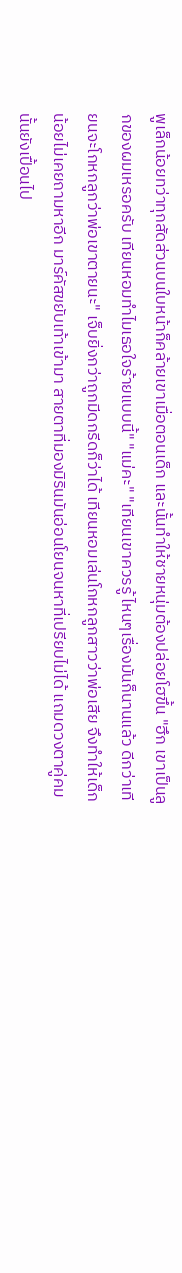พูเล็กน้อยทว่าทุกสัดส่วนบนใบหน้าก็คล้ายเขาเมื่อตอนเด็ก และนั้นทำให้ชายหนุ่มต้องปล่อยโฮขึ้น "ฮึก เขาเป็นลูกของผมเหรอครับ เทียนหอมทำไมเธอใจร้ายแบบนี้" "แม่คะ" "เทียนเขาควรรู้ ไหนๆเรื่องมันก็นานแล้ว ดีกว่าเทียนจะโกหกลูกว่าพ่อเขาตายนะ" เจ็บยิ่งกว่าถูกมีดกรีดก็ว่าได้ เทียนหอมเล่นโกหกลูกสาวว่าพ่อเสีย จึงทำให้เด็กน้อยไม่เคยถามหาอีก มาร์คัสขยับเท้าเข้ามา สายตาที่มองมิรินมันอ่อนโยนจนหาที่เปรียบไม่ได้ แถมดวงตาคู่คมนั้นยังเปื้อนไป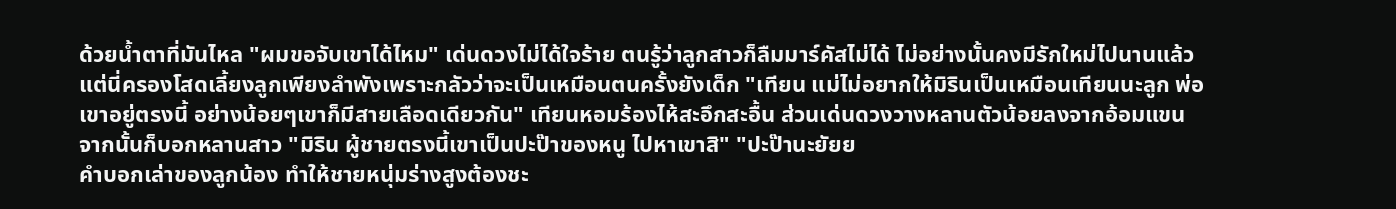ด้วยน้ำตาที่มันไหล "ผมขอจับเขาได้ไหม" เด่นดวงไม่ได้ใจร้าย ตนรู้ว่าลูกสาวก็ลืมมาร์คัสไม่ได้ ไม่อย่างนั้นคงมีรักใหม่ไปนานแล้ว แต่นี่ครองโสดเลี้ยงลูกเพียงลำพังเพราะกลัวว่าจะเป็นเหมือนตนครั้งยังเด็ก "เทียน แม่ไม่อยากให้มิรินเป็นเหมือนเทียนนะลูก พ่อเขาอยู่ตรงนี้ อย่างน้อยๆเขาก็มีสายเลือดเดียวกัน" เทียนหอมร้องไห้สะอึกสะอื้น ส่วนเด่นดวงวางหลานตัวน้อยลงจากอ้อมแขน จากนั้นก็บอกหลานสาว "มิริน ผู้ชายตรงนี้เขาเป็นปะป๊าของหนู ไปหาเขาสิ" "ปะป๊านะยัยย
คำบอกเล่าของลูกน้อง ทำให้ชายหนุ่มร่างสูงต้องชะ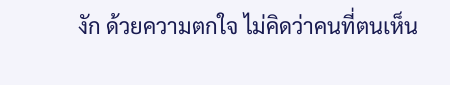งัก ด้วยความตกใจ ไม่คิดว่าคนที่ตนเห็น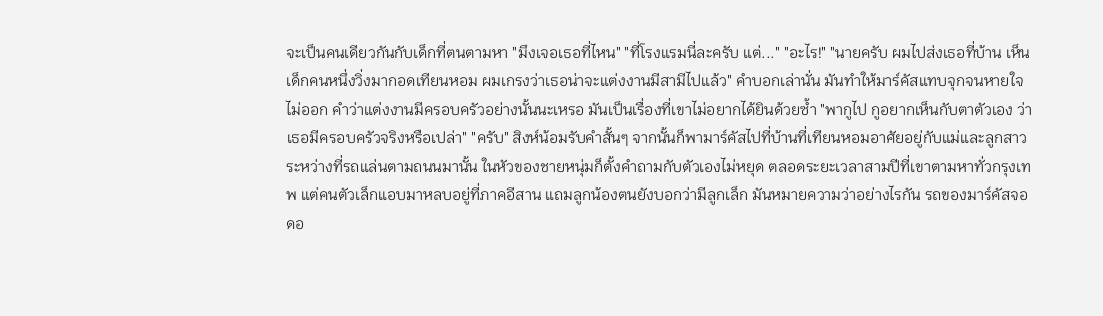จะเป็นคนเดียวกันกับเด็กที่ตนตามหา "มึงเจอเธอที่ไหน" "ที่โรงแรมนี่ละครับ แต่..." "อะไร!" "นายครับ ผมไปส่งเธอที่บ้าน เห็นเด็กคนหนึ่งวิ่งมากอดเทียนหอม ผมเกรงว่าเธอน่าจะแต่งงานมีสามีไปแล้ว" คำบอกเล่านั่น มันทำให้มาร์คัสแทบจุกจนหายใจไม่ออก คำว่าแต่งงานมีครอบครัวอย่างนั้นนะเหรอ มันเป็นเรื่องที่เขาไม่อยากได้ยินด้วยซ้ำ "พากูไป กูอยากเห็นกับตาตัวเอง ว่าเธอมีครอบครัวจริงหรือเปล่า" "ครับ" สิงห์น้อมรับคำสั้นๆ จากนั้นก็พามาร์คัสไปที่บ้านที่เทียนหอมอาศัยอยู่กับแม่และลูกสาว ระหว่างที่รถแล่นตามถนนมานั้น ในหัวของชายหนุ่มก็ตั้งคำถามกับตัวเองไม่หยุด ตลอดระยะเวลาสามปีที่เขาตามหาทั่วกรุงเทพ แต่คนตัวเล็กแอบมาหลบอยู่ที่ภาคอีสาน แถมลูกน้องตนยังบอกว่ามีลูกเล็ก มันหมายความว่าอย่างไรกัน รถของมาร์คัสจอดอ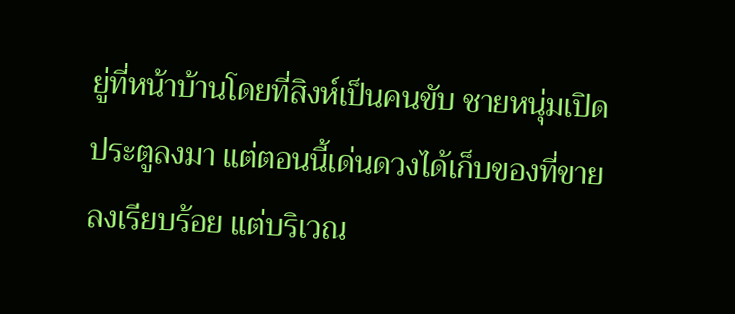ยู่ที่หน้าบ้านโดยที่สิงห์เป็นคนขับ ชายหนุ่มเปิดประตูลงมา แต่ตอนนี้เด่นดวงได้เก็บของที่ขายลงเรียบร้อย แต่บริเวณ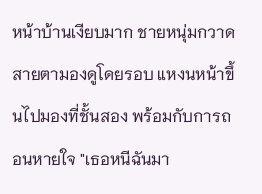หน้าบ้านเงียบมาก ชายหนุ่มกวาดสายตามองดูโดยรอบ แหงนหน้าขึ้นไปมองที่ชั้นสอง พร้อมกับการถอนหายใจ "เธอหนีฉันมา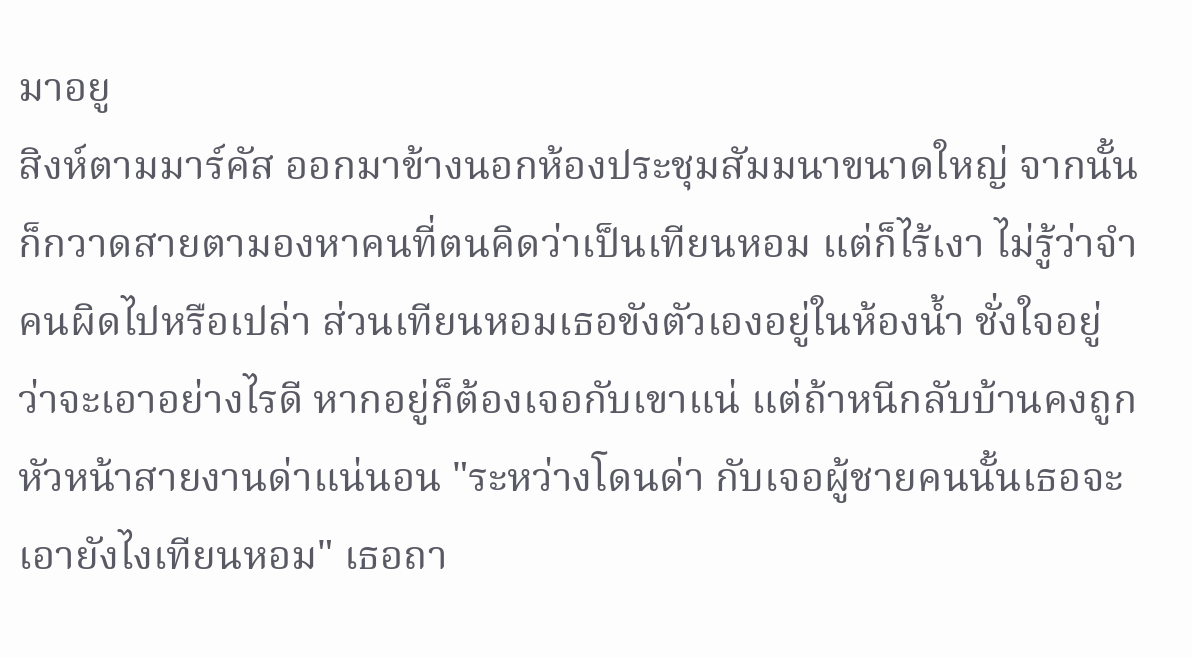มาอยู
สิงห์ตามมาร์คัส ออกมาข้างนอกห้องประชุมสัมมนาขนาดใหญ่ จากนั้นก็กวาดสายตามองหาคนที่ตนคิดว่าเป็นเทียนหอม แต่ก็ไร้เงา ไม่รู้ว่าจำคนผิดไปหรือเปล่า ส่วนเทียนหอมเธอขังตัวเองอยู่ในห้องน้ำ ชั่งใจอยู่ว่าจะเอาอย่างไรดี หากอยู่ก็ต้องเจอกับเขาแน่ แต่ถ้าหนีกลับบ้านคงถูกหัวหน้าสายงานด่าแน่นอน "ระหว่างโดนด่า กับเจอผู้ชายคนนั้นเธอจะเอายังไงเทียนหอม" เธอถา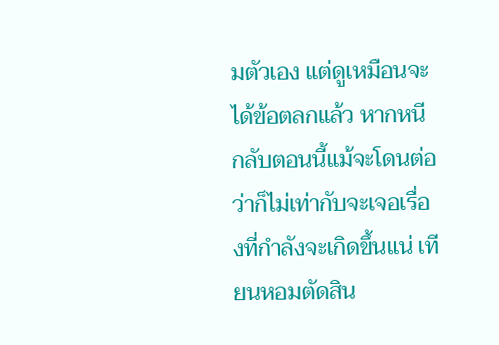มตัวเอง แต่ดูเหมือนจะได้ข้อตลกแล้ว หากหนีกลับตอนนี้แม้จะโดนต่อว่าก็ไม่เท่ากับจะเจอเรื่องที่กำลังจะเกิดขึ้นแน่ เทียนหอมตัดสิน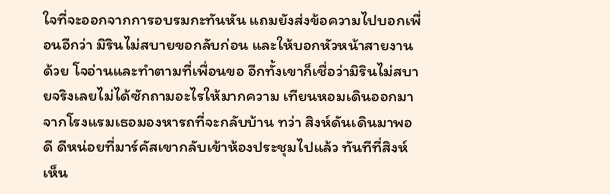ใจที่จะออกจากการอบรมกะทันหัน แถมยังส่งข้อความไปบอกเพื่อนอีกว่า มิรินไม่สบายขอกลับก่อน และให้บอกหัวหน้าสายงานด้วย โจอ่านและทำตามที่เพื่อนขอ อีกทั้งเขาก็เชื่อว่ามิรินไม่สบายจริงเลยไม่ได้ซักถามอะไรให้มากความ เทียนหอมเดินออกมาจากโรงแรมเธอมองหารถที่จะกลับบ้าน ทว่า สิงห์ดันเดินมาพอดี ดีหน่อยที่มาร์คัสเขากลับเข้าห้องประชุมไปแล้ว ทันทีที่สิงห์เห็น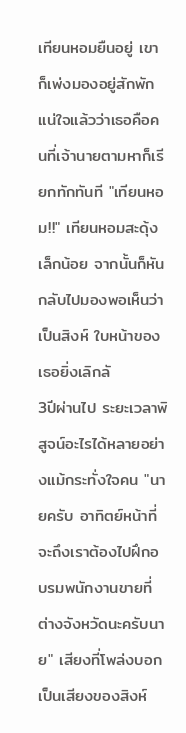เทียนหอมยืนอยู่ เขาก็เพ่งมองอยู่สักพักแน่ใจแล้วว่าเธอคือคนที่เจ้านายตามหาก็เรียกทักทันที "เทียนหอม!!" เทียนหอมสะดุ้งเล็กน้อย จากนั้นก็หันกลับไปมองพอเห็นว่าเป็นสิงห์ ใบหน้าของเธอยิ่งเลิกลั
3ปีผ่านไป ระยะเวลาพิสูจน์อะไรได้หลายอย่างแม้กระทั่งใจคน "นายครับ อาทิตย์หน้าที่จะถึงเราต้องไปฝึกอบรมพนักงานขายที่ต่างจังหวัดนะครับนาย" เสียงที่โพล่งบอกเป็นเสียงของสิงห์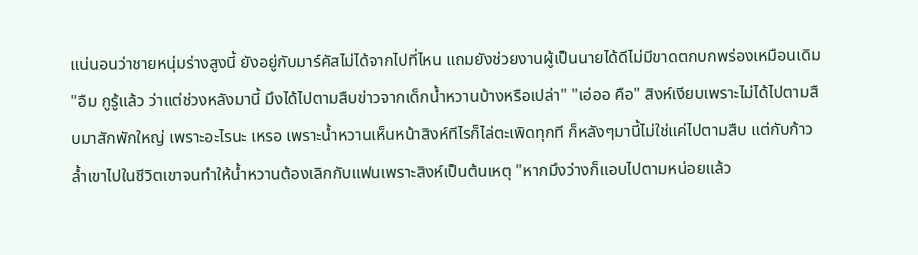แน่นอนว่าชายหนุ่มร่างสูงนี้ ยังอยู่กับมาร์คัสไม่ได้จากไปที่ไหน แถมยังช่วยงานผู้เป็นนายได้ดีไม่มีขาดตกบกพร่องเหมือนเดิม "อืม กูรู้แล้ว ว่าแต่ช่วงหลังมานี้ มึงได้ไปตามสืบข่าวจากเด็กน้ำหวานบ้างหรือเปล่า" "เอ่ออ คือ" สิงห์เงียบเพราะไม่ได้ไปตามสืบมาสักพักใหญ่ เพราะอะไรนะ เหรอ เพราะน้ำหวานเห็นหน้าสิงห์ทีไรก็ไล่ตะเพิดทุกที ก็หลังๆมานี้ไม่ใช่แค่ไปตามสืบ แต่กับก้าวล้ำเขาไปในชีวิตเขาจนทำให้น้ำหวานต้องเลิกกับแฟนเพราะสิงห์เป็นต้นเหตุ "หากมึงว่างก็แอบไปตามหน่อยแล้ว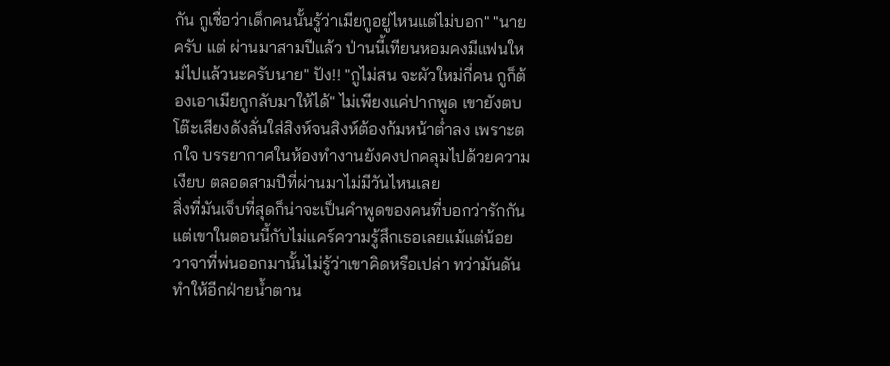กัน กูเชื่อว่าเด็กคนนั้นรู้ว่าเมียกูอยู่ไหนแต่ไม่บอก" "นายครับ แต่ ผ่านมาสามปีแล้ว ป่านนี้เทียนหอมคงมีแฟนใหม่ไปแล้วนะครับนาย" ปัง!! "กูไม่สน จะผัวใหม่กี่คน กูก็ต้องเอาเมียกูกลับมาให้ได้" ไม่เพียงแค่ปากพูด เขายังตบโต๊ะเสียงดังลั่นใส่สิงห์จนสิงห์ต้องก้มหน้าต่ำลง เพราะตกใจ บรรยากาศในห้องทำงานยังคงปกคลุมไปด้วยความเงียบ ตลอดสามปีที่ผ่านมาไม่มีวันไหนเลย
สิ่งที่มันเจ็บที่สุดก็น่าจะเป็นคำพูดของคนที่บอกว่ารักกัน แต่เขาในตอนนี้กับไม่แคร์ความรู้สึกเธอเลยแม้แต่น้อย วาจาที่พ่นออกมานั้นไม่รู้ว่าเขาคิดหรือเปล่า ทว่ามันดันทำให้อีกฝ่ายน้ำตาน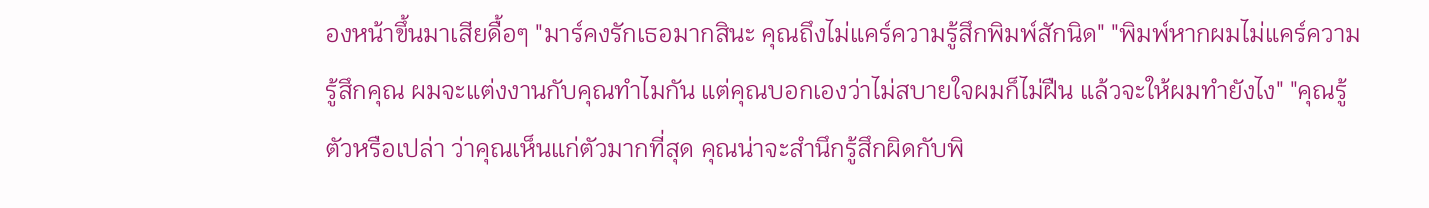องหน้าขึ้นมาเสียดื้อๆ "มาร์คงรักเธอมากสินะ คุณถึงไม่แคร์ความรู้สึกพิมพ์สักนิด" "พิมพ์หากผมไม่แคร์ความรู้สึกคุณ ผมจะแต่งงานกับคุณทำไมกัน แต่คุณบอกเองว่าไม่สบายใจผมก็ไม่ฝืน แล้วจะให้ผมทำยังไง" "คุณรู้ตัวหรือเปล่า ว่าคุณเห็นแก่ตัวมากที่สุด คุณน่าจะสำนึกรู้สึกผิดกับพิ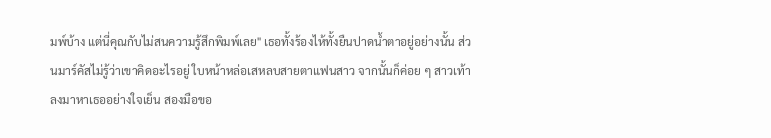มพ์บ้าง แต่นี่คุณกับไม่สนความรู้สึกพิมพ์เลย" เธอทั้งร้องไห้ทั้งยืนปาดน้ำตาอยู่อย่างนั้น ส่วนมาร์คัสไม่รู้ว่าเขาคิดอะไรอยู่ ใบหน้าหล่อเสหลบสายตาแฟนสาว จากนั้นก็ค่อย ๆ สาวเท้าลงมาหาเธออย่างใจเย็น สองมือขอ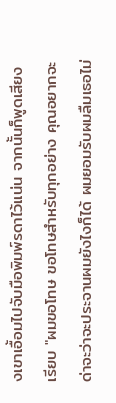งเขาเอื้อมไปจับมือพิมพ์รดาไว้แน่น จากนั้นก็พูดเสียงเรียบ "ผมขอโทษ ขอโทษสำหรับทุกอย่าง คุณอยากจะด่าจะว่าจะประจานผมยังไงก็ได้ ผมยอมรับผมลืมเธอไม่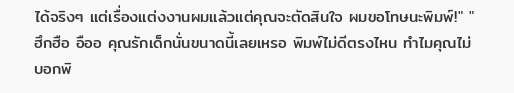ได้จริงๆ แต่เรื่องแต่งงานผมแล้วแต่คุณจะตัดสินใจ ผมขอโทษนะพิมพ์!" "ฮึกฮือ อืออ คุณรักเด็กนั่นขนาดนี้เลยเหรอ พิมพ์ไม่ดีตรงไหน ทำไมคุณไม่บอกพิ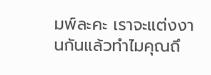มพ์ละคะ เราจะแต่งงานกันแล้วทำไมคุณถึ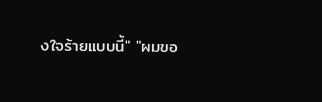งใจร้ายแบบนี้" "ผมขอ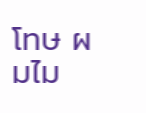โทษ ผมไม